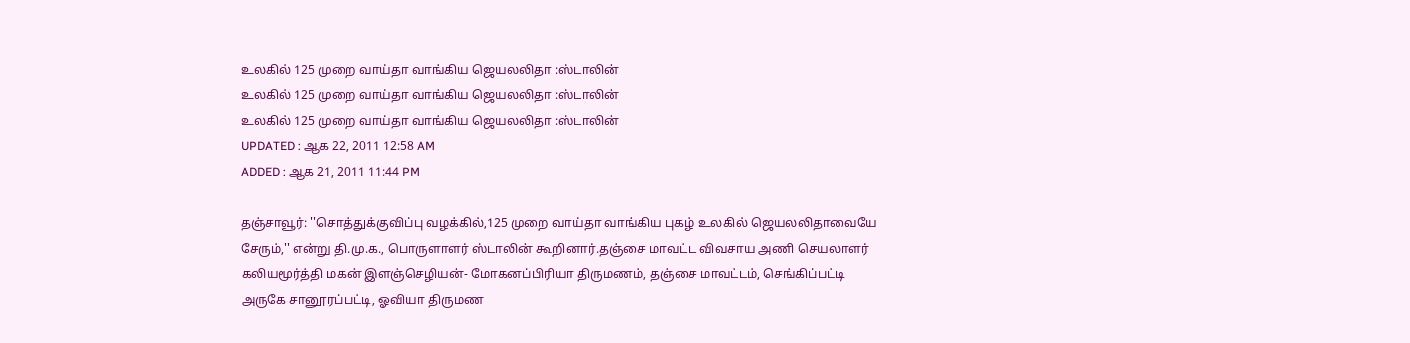உலகில் 125 முறை வாய்தா வாங்கிய ஜெயலலிதா :ஸ்டாலின்
உலகில் 125 முறை வாய்தா வாங்கிய ஜெயலலிதா :ஸ்டாலின்
உலகில் 125 முறை வாய்தா வாங்கிய ஜெயலலிதா :ஸ்டாலின்
UPDATED : ஆக 22, 2011 12:58 AM
ADDED : ஆக 21, 2011 11:44 PM

தஞ்சாவூர்: ''சொத்துக்குவிப்பு வழக்கில்,125 முறை வாய்தா வாங்கிய புகழ் உலகில் ஜெயலலிதாவையே சேரும்,'' என்று தி.மு.க., பொருளாளர் ஸ்டாலின் கூறினார்.தஞ்சை மாவட்ட விவசாய அணி செயலாளர் கலியமூர்த்தி மகன் இளஞ்செழியன்- மோகனப்பிரியா திருமணம், தஞ்சை மாவட்டம், செங்கிப்பட்டி அருகே சானூரப்பட்டி, ஓவியா திருமண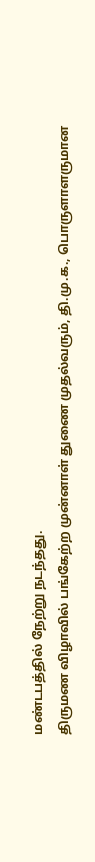மண்டபத்தில் நேற்று நடந்தது.
திருமண விழாவில் பங்கேற்ற முன்னாள் துணை முதல்வரும், தி.மு.க., பொருளாளருமான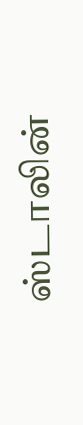ஸ்டாலின்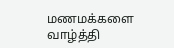மணமக்களை வாழ்த்தி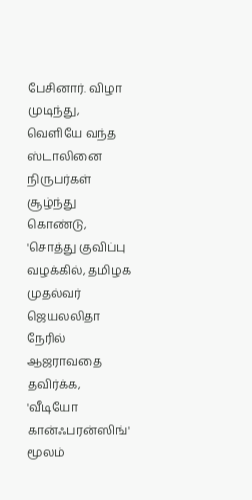பேசினார். விழா முடிந்து, வெளியே வந்த ஸ்டாலினை நிருபர்கள் சூழ்ந்து கொண்டு, 'சொத்து குவிப்பு வழக்கில், தமிழக முதல்வர் ஜெயலலிதா நேரில் ஆஜராவதை தவிர்க்க, 'வீடியோ கான்ஃபரன்ஸிங்' மூலம்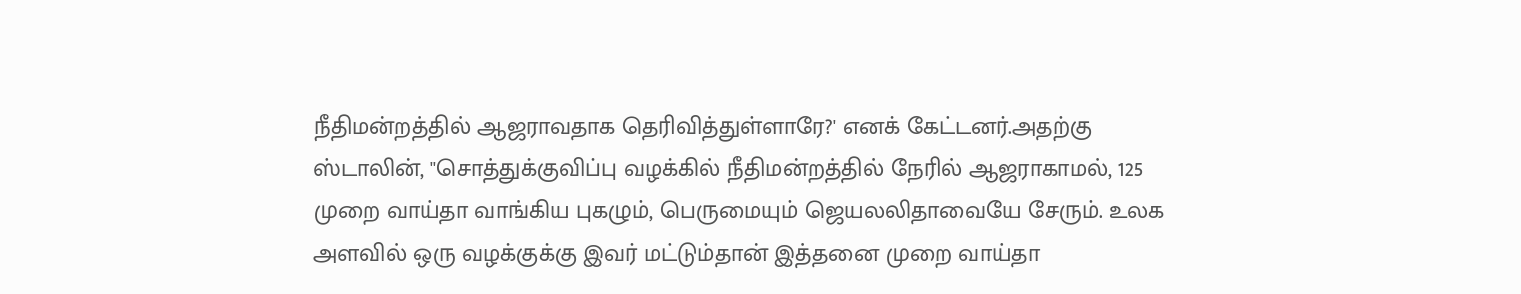நீதிமன்றத்தில் ஆஜராவதாக தெரிவித்துள்ளாரே?' எனக் கேட்டனர்.அதற்கு ஸ்டாலின், ''சொத்துக்குவிப்பு வழக்கில் நீதிமன்றத்தில் நேரில் ஆஜராகாமல், 125 முறை வாய்தா வாங்கிய புகழும், பெருமையும் ஜெயலலிதாவையே சேரும். உலக அளவில் ஒரு வழக்குக்கு இவர் மட்டும்தான் இத்தனை முறை வாய்தா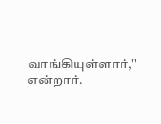வாங்கியுள்ளார்,'' என்றார்.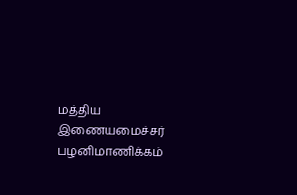மத்திய இணையமைச்சர் பழனிமாணிக்கம்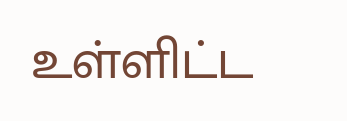உள்ளிட்ட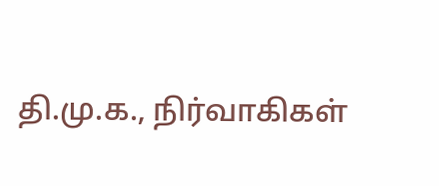தி.மு.க., நிர்வாகிகள்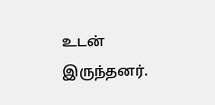உடன் இருந்தனர்.